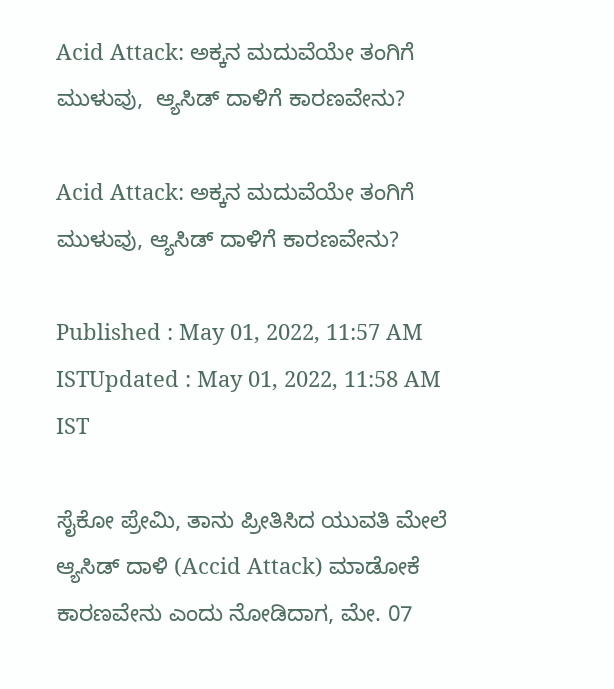Acid Attack: ಅಕ್ಕನ ಮದುವೆಯೇ ತಂಗಿಗೆ ಮುಳುವು,  ಆ್ಯಸಿಡ್ ದಾಳಿಗೆ ಕಾರಣವೇನು?

Acid Attack: ಅಕ್ಕನ ಮದುವೆಯೇ ತಂಗಿಗೆ ಮುಳುವು, ಆ್ಯಸಿಡ್ ದಾಳಿಗೆ ಕಾರಣವೇನು?

Published : May 01, 2022, 11:57 AM ISTUpdated : May 01, 2022, 11:58 AM IST

ಸೈಕೋ ಪ್ರೇಮಿ, ತಾನು ಪ್ರೀತಿಸಿದ ಯುವತಿ ಮೇಲೆ  ಆ್ಯಸಿಡ್ ದಾಳಿ (Accid Attack) ಮಾಡೋಕೆ ಕಾರಣವೇನು ಎಂದು ನೋಡಿದಾಗ, ಮೇ. 07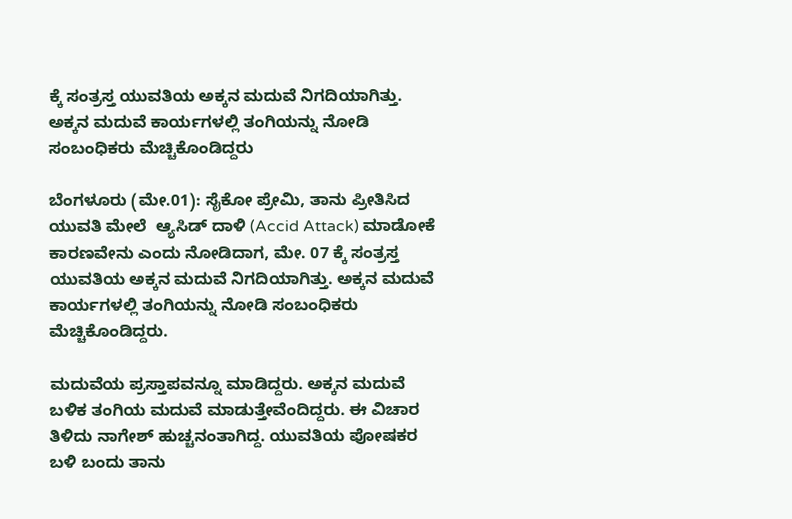ಕ್ಕೆ ಸಂತ್ರಸ್ತ ಯುವತಿಯ ಅಕ್ಕನ ಮದುವೆ ನಿಗದಿಯಾಗಿತ್ತು. ಅಕ್ಕನ ಮದುವೆ ಕಾರ್ಯಗಳಲ್ಲಿ ತಂಗಿಯನ್ನು ನೋಡಿ ಸಂಬಂಧಿಕರು ಮೆಚ್ಚಿಕೊಂಡಿದ್ದರು

ಬೆಂಗಳೂರು (ಮೇ.01): ಸೈಕೋ ಪ್ರೇಮಿ, ತಾನು ಪ್ರೀತಿಸಿದ ಯುವತಿ ಮೇಲೆ  ಆ್ಯಸಿಡ್ ದಾಳಿ (Accid Attack) ಮಾಡೋಕೆ ಕಾರಣವೇನು ಎಂದು ನೋಡಿದಾಗ, ಮೇ. 07 ಕ್ಕೆ ಸಂತ್ರಸ್ತ ಯುವತಿಯ ಅಕ್ಕನ ಮದುವೆ ನಿಗದಿಯಾಗಿತ್ತು. ಅಕ್ಕನ ಮದುವೆ ಕಾರ್ಯಗಳಲ್ಲಿ ತಂಗಿಯನ್ನು ನೋಡಿ ಸಂಬಂಧಿಕರು ಮೆಚ್ಚಿಕೊಂಡಿದ್ದರು.

ಮದುವೆಯ ಪ್ರಸ್ತಾಪವನ್ನೂ ಮಾಡಿದ್ದರು. ಅಕ್ಕನ ಮದುವೆ ಬಳಿಕ ತಂಗಿಯ ಮದುವೆ ಮಾಡುತ್ತೇವೆಂದಿದ್ದರು. ಈ ವಿಚಾರ ತಿಳಿದು ನಾಗೇಶ್ ಹುಚ್ಚನಂತಾಗಿದ್ದ. ಯುವತಿಯ ಪೋಷಕರ ಬಳಿ ಬಂದು ತಾನು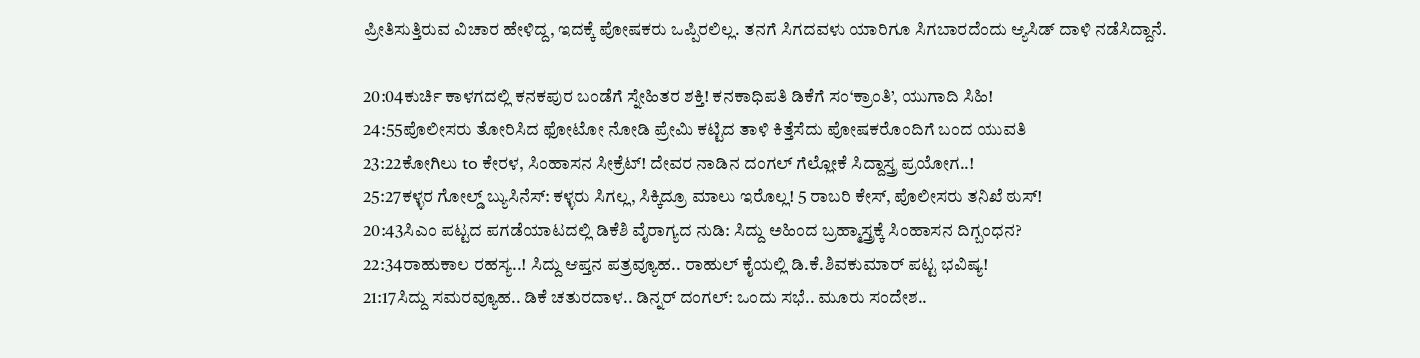ಪ್ರೀತಿಸುತ್ತಿರುವ ವಿಚಾರ ಹೇಳಿದ್ದ, ಇದಕ್ಕೆ ಪೋಷಕರು ಒಪ್ಪಿರಲಿಲ್ಲ. ತನಗೆ ಸಿಗದವಳು ಯಾರಿಗೂ ಸಿಗಬಾರದೆಂದು ಆ್ಯಸಿಡ್ ದಾಳಿ ನಡೆಸಿದ್ದಾನೆ.

20:04ಕುರ್ಚಿ ಕಾಳಗದಲ್ಲಿ ಕನಕಪುರ ಬಂಡೆಗೆ ಸ್ನೇಹಿತರ ಶಕ್ತಿ! ಕನಕಾಧಿಪತಿ ಡಿಕೆಗೆ ಸಂ‘ಕ್ರಾಂತಿ’, ಯುಗಾದಿ ಸಿಹಿ!
24:55ಪೊಲೀಸರು ತೋರಿಸಿದ ಫೋಟೋ ನೋಡಿ ಪ್ರೇಮಿ ಕಟ್ಟಿದ ತಾಳಿ ಕಿತ್ತೆಸೆದು ಪೋಷಕರೊಂದಿಗೆ ಬಂದ ಯುವತಿ
23:22ಕೋಗಿಲು to ಕೇರಳ, ಸಿಂಹಾಸನ ಸೀಕ್ರೆಟ್! ದೇವರ ನಾಡಿನ ದಂಗಲ್ ಗೆಲ್ಲೋಕೆ ಸಿದ್ದಾಸ್ತ್ರ ಪ್ರಯೋಗ..!
25:27ಕಳ್ಳರ ಗೋಲ್ಡ್ ಬ್ಯುಸಿನೆಸ್: ಕಳ್ಳರು ಸಿಗಲ್ಲ, ಸಿಕ್ಕಿದ್ರೂ ಮಾಲು ಇರೊಲ್ಲ! 5 ರಾಬರಿ ಕೇಸ್, ಪೊಲೀಸರು ತನಿಖೆ ಠುಸ್!
20:43ಸಿಎಂ ಪಟ್ಟದ ಪಗಡೆಯಾಟದಲ್ಲಿ ಡಿಕೆಶಿ ವೈರಾಗ್ಯದ ನುಡಿ: ಸಿದ್ದು ಅಹಿಂದ ಬ್ರಹ್ಮಾಸ್ತ್ರಕ್ಕೆ ಸಿಂಹಾಸನ ದಿಗ್ಬಂಧನ?
22:34ರಾಹುಕಾಲ ರಹಸ್ಯ..! ಸಿದ್ದು ಆಪ್ತನ ಪತ್ರವ್ಯೂಹ.. ರಾಹುಲ್ ಕೈಯಲ್ಲಿ ಡಿ.ಕೆ.ಶಿವಕುಮಾರ್ ಪಟ್ಟ ಭವಿಷ್ಯ!
21:17ಸಿದ್ದು ಸಮರವ್ಯೂಹ.. ಡಿಕೆ ಚತುರದಾಳ.. ಡಿನ್ನರ್ ದಂಗಲ್: ಒಂದು ಸಭೆ.. ಮೂರು ಸಂದೇಶ..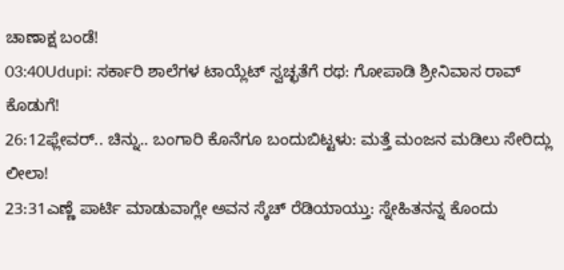ಚಾಣಾಕ್ಷ ಬಂಡೆ!
03:40Udupi: ಸರ್ಕಾರಿ ಶಾಲೆಗಳ ಟಾಯ್ಲೆಟ್ ಸ್ವಚ್ಛತೆಗೆ ರಥ: ಗೋಪಾಡಿ ಶ್ರೀನಿವಾಸ ರಾವ್ ಕೊಡುಗೆ!
26:12ಫ್ಲೇವರ್.. ಚಿನ್ನು.. ಬಂಗಾರಿ ಕೊನೆಗೂ ಬಂದುಬಿಟ್ಟಳು: ಮತ್ತೆ ಮಂಜನ ಮಡಿಲು ಸೇರಿದ್ಲು ಲೀಲಾ!
23:31ಎಣ್ಣೆ ಪಾರ್ಟಿ ಮಾಡುವಾಗ್ಲೇ ಅವನ ಸ್ಕೆಚ್ ರೆಡಿಯಾಯ್ತು: ಸ್ನೇಹಿತನನ್ನ ಕೊಂದು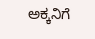ಅಕ್ಕನಿಗೆ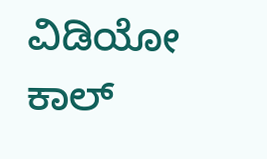ವಿಡಿಯೋ ಕಾಲ್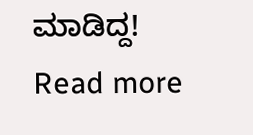ಮಾಡಿದ್ದ!
Read more